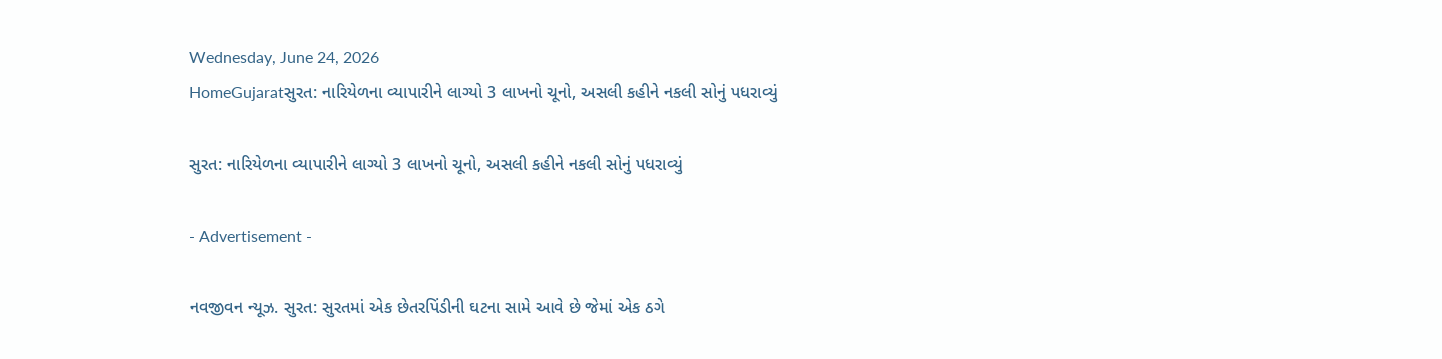Wednesday, June 24, 2026
HomeGujaratસુરત: નારિયેળના વ્યાપારીને લાગ્યો 3 લાખનો ચૂનો, અસલી કહીને નકલી સોનું પધરાવ્યું

સુરત: નારિયેળના વ્યાપારીને લાગ્યો 3 લાખનો ચૂનો, અસલી કહીને નકલી સોનું પધરાવ્યું

- Advertisement -

નવજીવન ન્યૂઝ. સુરત: સુરતમાં એક છેતરપિંડીની ઘટના સામે આવે છે જેમાં એક ઠગે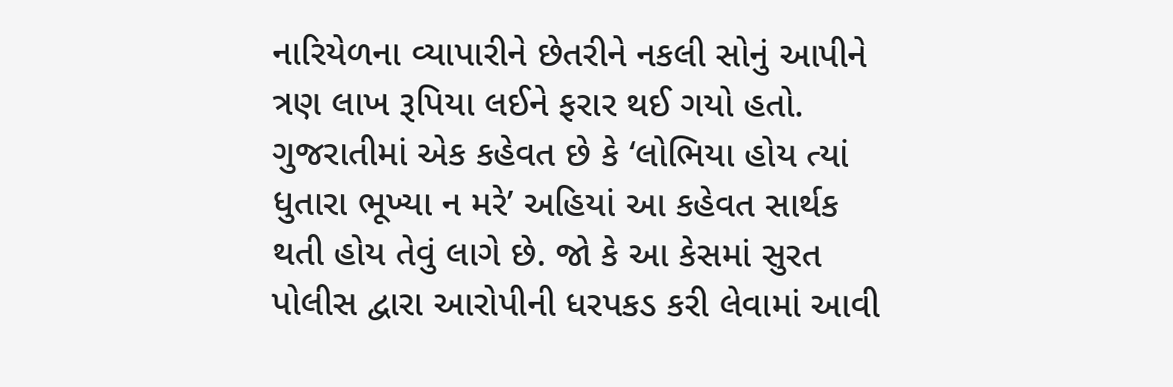નારિયેળના વ્યાપારીને છેતરીને નકલી સોનું આપીને ત્રણ લાખ રૂપિયા લઈને ફરાર થઈ ગયો હતો. ગુજરાતીમાં એક કહેવત છે કે ‘લોભિયા હોય ત્યાં ધુતારા ભૂખ્યા ન મરે’ અહિયાં આ કહેવત સાર્થક થતી હોય તેવું લાગે છે. જો કે આ કેસમાં સુરત પોલીસ દ્વારા આરોપીની ધરપકડ કરી લેવામાં આવી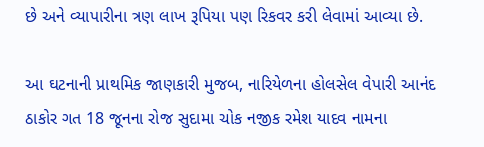છે અને વ્યાપારીના ત્રણ લાખ રૂપિયા પણ રિકવર કરી લેવામાં આવ્યા છે.

આ ઘટનાની પ્રાથમિક જાણકારી મુજબ, નારિયેળના હોલસેલ વેપારી આનંદ ઠાકોર ગત 18 જૂનના રોજ સુદામા ચોક નજીક રમેશ યાદવ નામના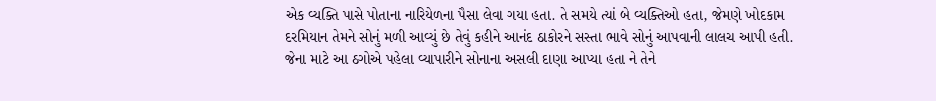એક વ્યક્તિ પાસે પોતાના નારિયેળના પૈસા લેવા ગયા હતા. તે સમયે ત્યાં બે વ્યક્તિઓ હતા, જેમણે ખોદકામ દરમિયાન તેમને સોનું મળી આવ્યું છે તેવું કહીને આનંદ ઠાકોરને સસ્તા ભાવે સોનું આપવાની લાલચ આપી હતી. જેના માટે આ ઠગોએ પહેલા વ્યાપારીને સોનાના અસલી દાણા આપ્યા હતા ને તેને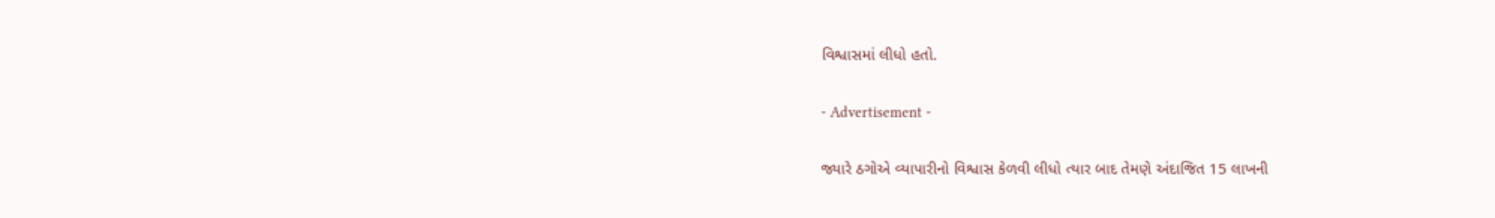વિશ્વાસમાં લીધો હતો.

- Advertisement -

જ્યારે ઠગોએ વ્યાપારીનો વિશ્વાસ કેળવી લીધો ત્યાર બાદ તેમણે અંદાજિત 15 લાખની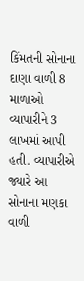કિંમતની સોનાના દાણા વાળી 8 માળાઓ વ્યાપારીને 3 લાખમાં આપી હતી. વ્યાપારીએ જ્યારે આ સોનાના મણકા વાળી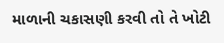માળાની ચકાસણી કરવી તો તે ખોટી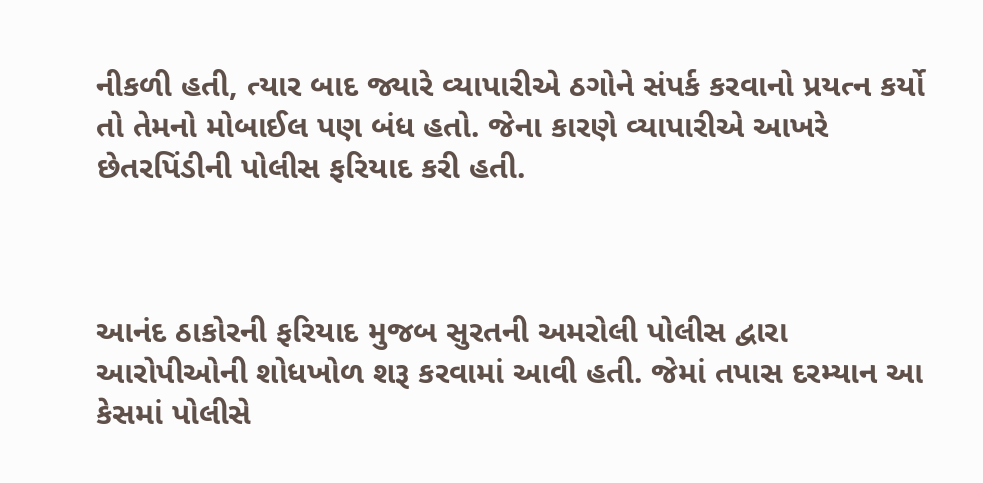નીકળી હતી, ત્યાર બાદ જ્યારે વ્યાપારીએ ઠગોને સંપર્ક કરવાનો પ્રયત્ન કર્યો તો તેમનો મોબાઈલ પણ બંધ હતો. જેના કારણે વ્યાપારીએ આખરે છેતરપિંડીની પોલીસ ફરિયાદ કરી હતી.



આનંદ ઠાકોરની ફરિયાદ મુજબ સુરતની અમરોલી પોલીસ દ્વારા આરોપીઓની શોધખોળ શરૂ કરવામાં આવી હતી. જેમાં તપાસ દરમ્યાન આ કેસમાં પોલીસે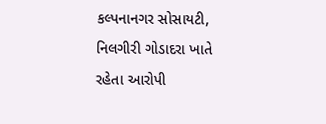કલ્પનાનગર સોસાયટી, નિલગીરી ગોડાદરા ખાતે રહેતા આરોપી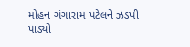મોહન ગંગારામ પટેલને ઝડપી પાડ્યો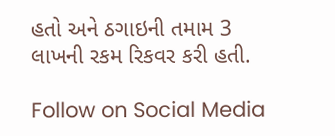હતો અને ઠગાઇની તમામ 3 લાખની રકમ રિકવર કરી હતી.

Follow on Social Media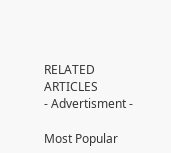RELATED ARTICLES
- Advertisment -

Most Popular